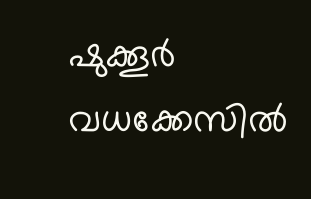ഷുക്കൂര്‍ വധക്കേസില്‍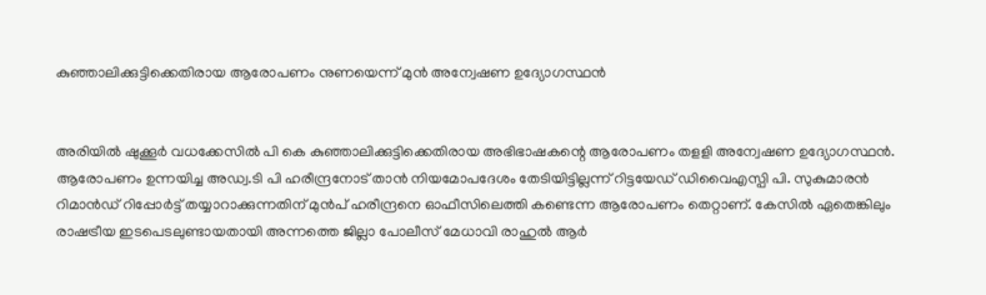കുഞ്ഞാലിക്കുട്ടിക്കെതിരായ ആരോപണം നുണയെന്ന് മുന്‍ അന്വേഷണ ഉദ്യോഗസ്ഥന്‍


അരിയില്‍ ഷുക്കൂര്‍ വധക്കേസില്‍ പി കെ കുഞ്ഞാലിക്കുട്ടിക്കെതിരായ അഭിഭാഷകന്റെ ആരോപണം തളളി അന്വേഷണ ഉദ്യോഗസ്ഥന്‍. ആരോപണം ഉന്നയിച്ച അഡ്വ.ടി പി ഹരീന്ദ്രനോട് താന്‍ നിയമോപദേശം തേടിയിട്ടില്ലന്ന് റിട്ടയേഡ് ഡിവൈഎസ്പി പി. സുകുമാരന്‍ റിമാന്‍ഡ് റിപ്പോര്‍ട്ട് തയ്യാറാക്കുന്നതിന് മുന്‍പ് ഹരീന്ദ്രനെ ഓഫീസിലെത്തി കണ്ടെന്ന ആരോപണം തെറ്റാണ്. കേസില്‍ ഏതെങ്കിലും രാഷട്രീയ ഇടപെടലുണ്ടായതായി അന്നത്തെ ജില്ലാ പോലീസ് മേധാവി രാഹുല്‍ ആര്‍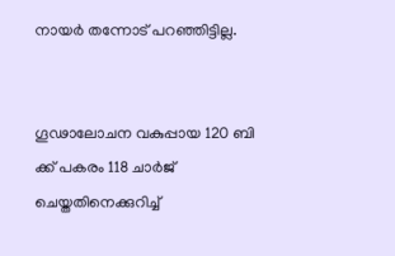നായര്‍ തന്നോട് പറഞ്ഞിട്ടില്ല.


ഗൂഢാലോചന വകുപ്പായ 120 ബി ക്ക് പകരം 118 ചാര്‍ജ് ചെയ്തതിനെക്കുറിച്ച്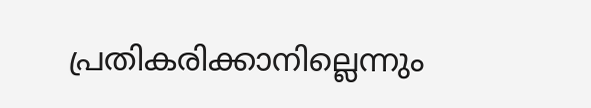പ്രതികരിക്കാനില്ലെന്നും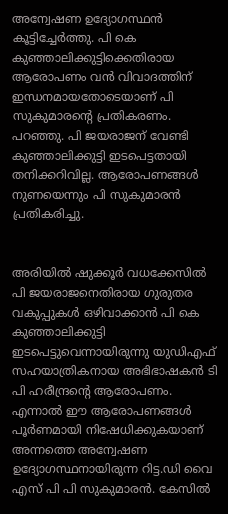അന്വേഷണ ഉദ്യോഗസ്ഥന്‍ കൂട്ടിച്ചേര്‍ത്തു. പി കെ കുഞ്ഞാലിക്കുട്ടിക്കെതിരായ ആരോപണം വന്‍ വിവാദത്തിന് ഇന്ധനമായതോടെയാണ് പി സുകുമാരന്റെ പ്രതികരണം. പറഞ്ഞു. പി ജയരാജന് വേണ്ടി കുഞ്ഞാലിക്കുട്ടി ഇടപെട്ടതായി തനിക്കറിവില്ല. ആരോപണങ്ങള്‍ നുണയെന്നും പി സുകുമാരന്‍ പ്രതികരിച്ചു.


അരിയില്‍ ഷുക്കൂര്‍ വധക്കേസില്‍ പി ജയരാജനെതിരായ ഗുരുതര വകുപ്പുകള്‍ ഒഴിവാക്കാന്‍ പി കെ കുഞ്ഞാലിക്കുട്ടി ഇടപെട്ടുവെന്നായിരുന്നു യുഡിഎഫ് സഹയാത്രികനായ അഭിഭാഷകന്‍ ടി പി ഹരീന്ദ്രന്റെ ആരോപണം. എന്നാല്‍ ഈ ആരോപണങ്ങള്‍ പൂര്‍ണമായി നിഷേധിക്കുകയാണ് അന്നത്തെ അന്വേഷണ ഉദ്യോഗസ്ഥനായിരുന്ന റിട്ട.ഡി വൈ എസ് പി പി സുകുമാരന്‍. കേസില്‍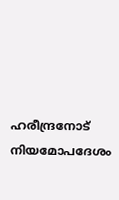ഹരീന്ദ്രനോട് നിയമോപദേശം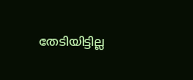തേടിയിട്ടില്ല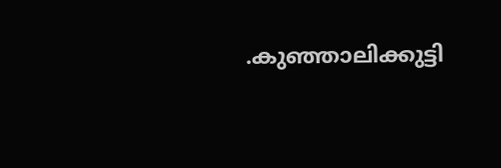.കുഞ്ഞാലിക്കുട്ടി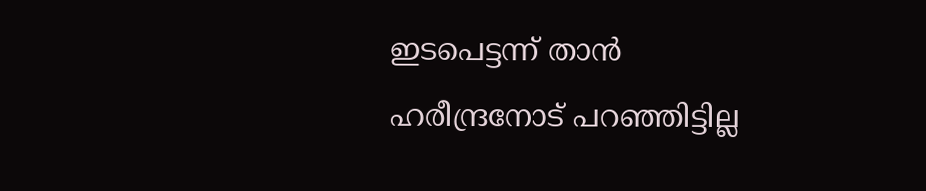ഇടപെട്ടന്ന് താന്‍ ഹരീന്ദ്രനോട് പറഞ്ഞിട്ടില്ല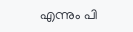എന്നും പി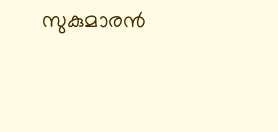സുകുമാരന്‍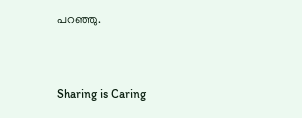പറഞ്ഞു.



Sharing is Caring